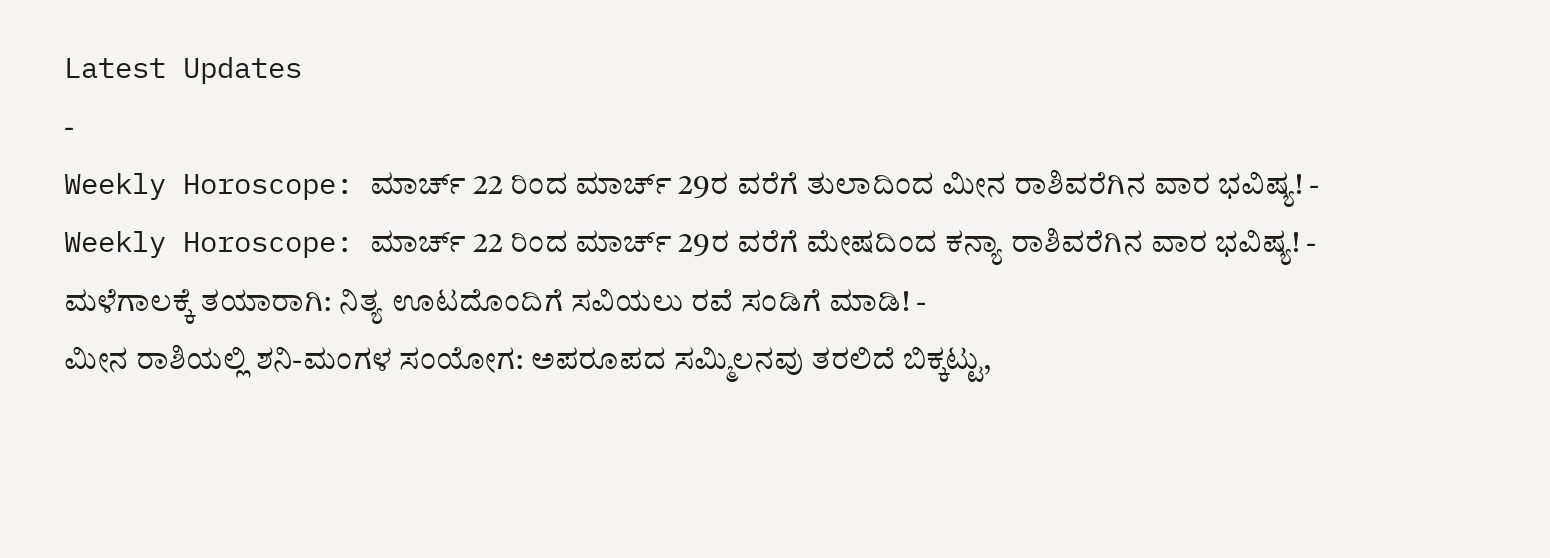Latest Updates
-
Weekly Horoscope: ಮಾರ್ಚ್ 22 ರಿಂದ ಮಾರ್ಚ್ 29ರ ವರೆಗೆ ತುಲಾದಿಂದ ಮೀನ ರಾಶಿವರೆಗಿನ ವಾರ ಭವಿಷ್ಯ! -
Weekly Horoscope: ಮಾರ್ಚ್ 22 ರಿಂದ ಮಾರ್ಚ್ 29ರ ವರೆಗೆ ಮೇಷದಿಂದ ಕನ್ಯಾ ರಾಶಿವರೆಗಿನ ವಾರ ಭವಿಷ್ಯ! -
ಮಳೆಗಾಲಕ್ಕೆ ತಯಾರಾಗಿ: ನಿತ್ಯ ಊಟದೊಂದಿಗೆ ಸವಿಯಲು ರವೆ ಸಂಡಿಗೆ ಮಾಡಿ! -
ಮೀನ ರಾಶಿಯಲ್ಲಿ ಶನಿ-ಮಂಗಳ ಸಂಯೋಗ: ಅಪರೂಪದ ಸಮ್ಮಿಲನವು ತರಲಿದೆ ಬಿಕ್ಕಟ್ಟು,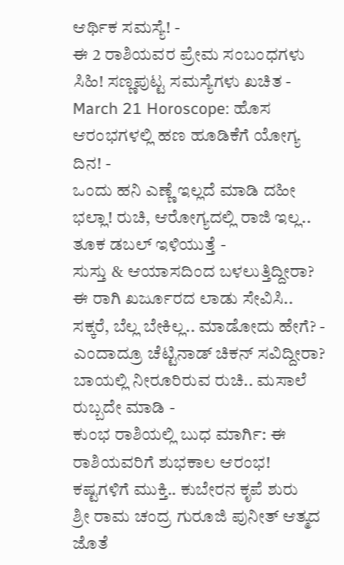ಆರ್ಥಿಕ ಸಮಸ್ಯೆ! -
ಈ 2 ರಾಶಿಯವರ ಪ್ರೇಮ ಸಂಬಂಧಗಳು ಸಿಹಿ! ಸಣ್ಣಪುಟ್ಟ ಸಮಸ್ಯೆಗಳು ಖಚಿತ -
March 21 Horoscope: ಹೊಸ ಆರಂಭಗಳಲ್ಲಿ ಹಣ ಹೂಡಿಕೆಗೆ ಯೋಗ್ಯ ದಿನ! -
ಒಂದು ಹನಿ ಎಣ್ಣೆ ಇಲ್ಲದೆ ಮಾಡಿ ದಹೀ ಭಲ್ಲಾ! ರುಚಿ, ಆರೋಗ್ಯದಲ್ಲಿ ರಾಜಿ ಇಲ್ಲ.. ತೂಕ ಡಬಲ್ ಇಳಿಯುತ್ತೆ -
ಸುಸ್ತು & ಆಯಾಸದಿಂದ ಬಳಲುತ್ತಿದ್ದೀರಾ? ಈ ರಾಗಿ ಖರ್ಜೂರದ ಲಾಡು ಸೇವಿಸಿ.. ಸಕ್ಕರೆ, ಬೆಲ್ಲ ಬೇಕಿಲ್ಲ.. ಮಾಡೋದು ಹೇಗೆ? -
ಎಂದಾದ್ರೂ ಚೆಟ್ಟಿನಾಡ್ ಚಿಕನ್ ಸವಿದ್ದೀರಾ? ಬಾಯಲ್ಲಿ ನೀರೂರಿರುವ ರುಚಿ.. ಮಸಾಲೆ ರುಬ್ಬದೇ ಮಾಡಿ -
ಕುಂಭ ರಾಶಿಯಲ್ಲಿ ಬುಧ ಮಾರ್ಗಿ: ಈ ರಾಶಿಯವರಿಗೆ ಶುಭಕಾಲ ಆರಂಭ! ಕಷ್ಟಗಳಿಗೆ ಮುಕ್ತಿ.. ಕುಬೇರನ ಕೃಪೆ ಶುರು
ಶ್ರೀ ರಾಮ ಚಂದ್ರ ಗುರೂಜಿ ಪುನೀತ್ ಆತ್ಮದ ಜೊತೆ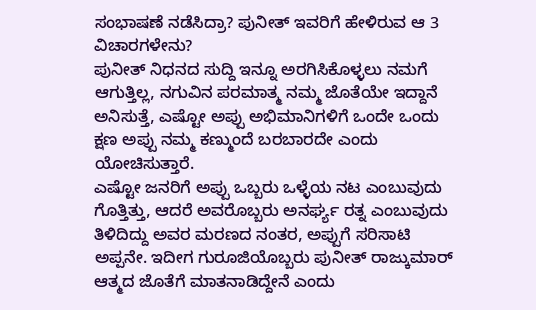ಸಂಭಾಷಣೆ ನಡೆಸಿದ್ರಾ? ಪುನೀತ್ ಇವರಿಗೆ ಹೇಳಿರುವ ಆ 3 ವಿಚಾರಗಳೇನು?
ಪುನೀತ್ ನಿಧನದ ಸುದ್ದಿ ಇನ್ನೂ ಅರಗಿಸಿಕೊಳ್ಳಲು ನಮಗೆ ಆಗುತ್ತಿಲ್ಲ, ನಗುವಿನ ಪರಮಾತ್ಮ ನಮ್ಮ ಜೊತೆಯೇ ಇದ್ದಾನೆ ಅನಿಸುತ್ತೆ, ಎಷ್ಟೋ ಅಪ್ಪು ಅಭಿಮಾನಿಗಳಿಗೆ ಒಂದೇ ಒಂದು ಕ್ಷಣ ಅಪ್ಪು ನಮ್ಮ ಕಣ್ಮುಂದೆ ಬರಬಾರದೇ ಎಂದು ಯೋಚಿಸುತ್ತಾರೆ.
ಎಷ್ಟೋ ಜನರಿಗೆ ಅಪ್ಪು ಒಬ್ಬರು ಒಳ್ಳೆಯ ನಟ ಎಂಬುವುದು ಗೊತ್ತಿತ್ತು, ಆದರೆ ಅವರೊಬ್ಬರು ಅನರ್ಘ್ಯ ರತ್ನ ಎಂಬುವುದು ತಿಳಿದಿದ್ದು ಅವರ ಮರಣದ ನಂತರ, ಅಪ್ಪುಗೆ ಸರಿಸಾಟಿ ಅಪ್ಪನೇ. ಇದೀಗ ಗುರೂಜಿಯೊಬ್ಬರು ಪುನೀತ್ ರಾಜ್ಕುಮಾರ್ ಆತ್ಮದ ಜೊತೆಗೆ ಮಾತನಾಡಿದ್ದೇನೆ ಎಂದು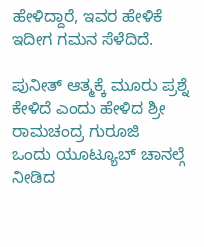ಹೇಳಿದ್ದಾರೆ, ಇವರ ಹೇಳಿಕೆ ಇದೀಗ ಗಮನ ಸೆಳೆದಿದೆ.

ಪುನೀತ್ ಆತ್ಮಕ್ಕೆ ಮೂರು ಪ್ರಶ್ನೆ ಕೇಳಿದೆ ಎಂದು ಹೇಳಿದ ಶ್ರೀ ರಾಮಚಂದ್ರ ಗುರೂಜಿ
ಒಂದು ಯೂಟ್ಯೂಬ್ ಚಾನಲ್ಗೆ ನೀಡಿದ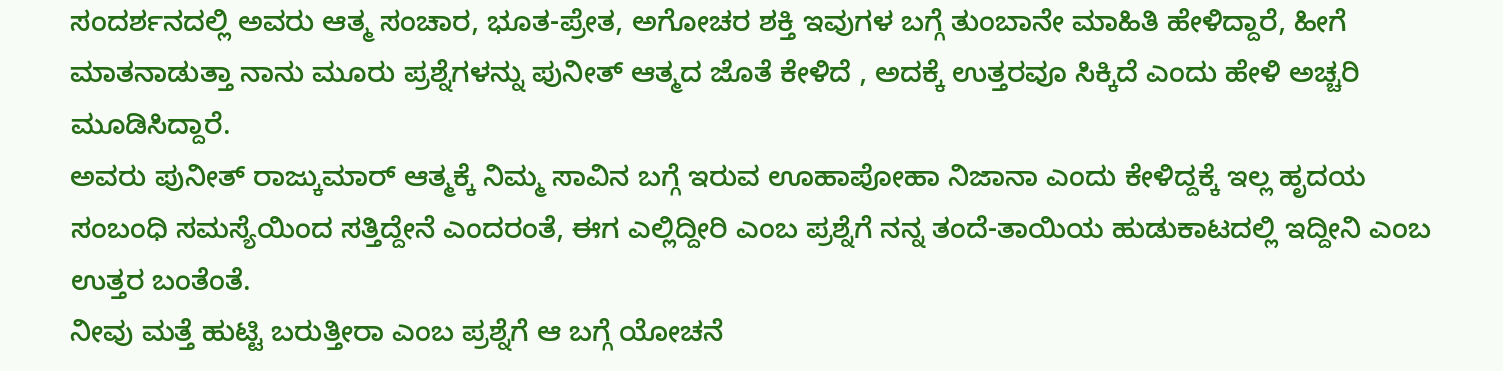ಸಂದರ್ಶನದಲ್ಲಿ ಅವರು ಆತ್ಮ ಸಂಚಾರ, ಭೂತ-ಪ್ರೇತ, ಅಗೋಚರ ಶಕ್ತಿ ಇವುಗಳ ಬಗ್ಗೆ ತುಂಬಾನೇ ಮಾಹಿತಿ ಹೇಳಿದ್ದಾರೆ, ಹೀಗೆ ಮಾತನಾಡುತ್ತಾ ನಾನು ಮೂರು ಪ್ರಶ್ನೆಗಳನ್ನು ಪುನೀತ್ ಆತ್ಮದ ಜೊತೆ ಕೇಳಿದೆ , ಅದಕ್ಕೆ ಉತ್ತರವೂ ಸಿಕ್ಕಿದೆ ಎಂದು ಹೇಳಿ ಅಚ್ಚರಿ ಮೂಡಿಸಿದ್ದಾರೆ.
ಅವರು ಪುನೀತ್ ರಾಜ್ಕುಮಾರ್ ಆತ್ಮಕ್ಕೆ ನಿಮ್ಮ ಸಾವಿನ ಬಗ್ಗೆ ಇರುವ ಊಹಾಪೋಹಾ ನಿಜಾನಾ ಎಂದು ಕೇಳಿದ್ದಕ್ಕೆ ಇಲ್ಲ ಹೃದಯ ಸಂಬಂಧಿ ಸಮಸ್ಯೆಯಿಂದ ಸತ್ತಿದ್ದೇನೆ ಎಂದರಂತೆ, ಈಗ ಎಲ್ಲಿದ್ದೀರಿ ಎಂಬ ಪ್ರಶ್ನೆಗೆ ನನ್ನ ತಂದೆ-ತಾಯಿಯ ಹುಡುಕಾಟದಲ್ಲಿ ಇದ್ದೀನಿ ಎಂಬ ಉತ್ತರ ಬಂತೆಂತೆ.
ನೀವು ಮತ್ತೆ ಹುಟ್ಟಿ ಬರುತ್ತೀರಾ ಎಂಬ ಪ್ರಶ್ನೆಗೆ ಆ ಬಗ್ಗೆ ಯೋಚನೆ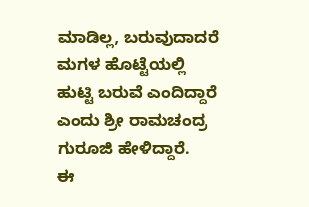ಮಾಡಿಲ್ಲ, ಬರುವುದಾದರೆ ಮಗಳ ಹೊಟ್ಟೆಯಲ್ಲಿ ಹುಟ್ಟಿ ಬರುವೆ ಎಂದಿದ್ದಾರೆ ಎಂದು ಶ್ರೀ ರಾಮಚಂದ್ರ ಗುರೂಜಿ ಹೇಳಿದ್ದಾರೆ.
ಈ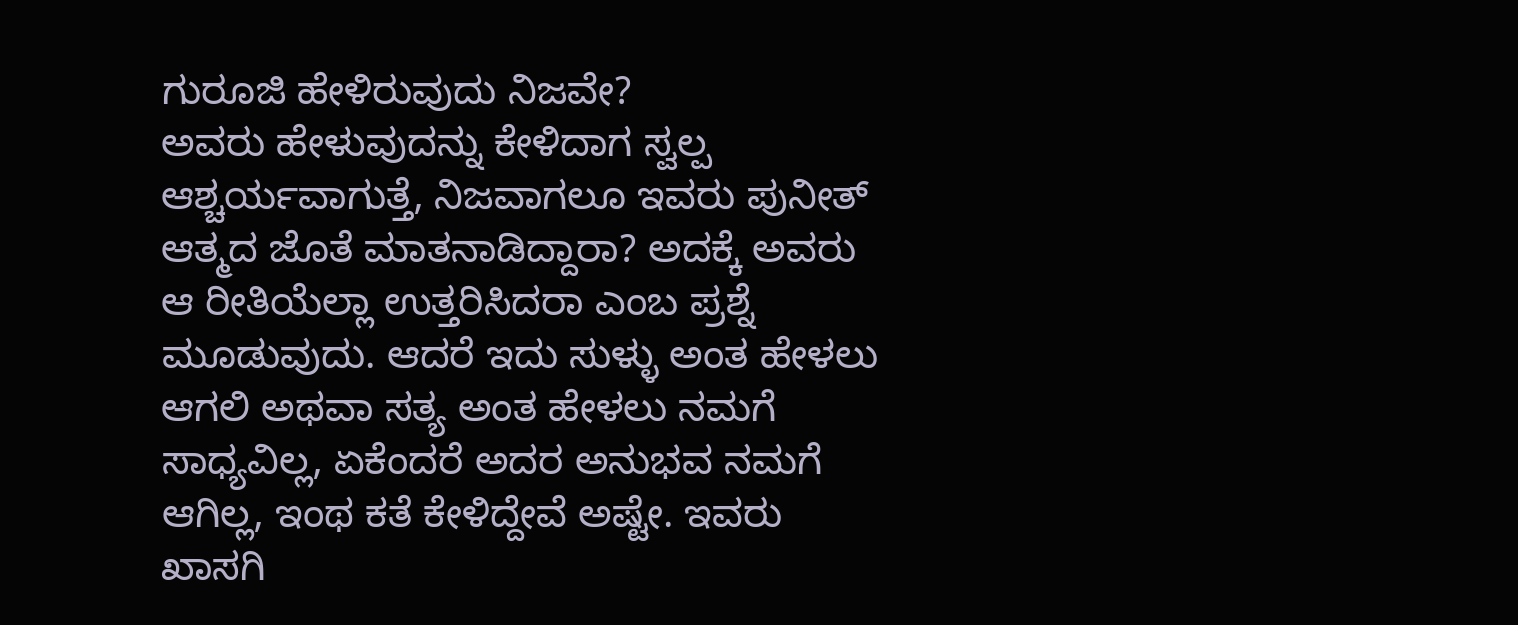ಗುರೂಜಿ ಹೇಳಿರುವುದು ನಿಜವೇ?
ಅವರು ಹೇಳುವುದನ್ನು ಕೇಳಿದಾಗ ಸ್ವಲ್ಪ ಆಶ್ಚರ್ಯವಾಗುತ್ತೆ, ನಿಜವಾಗಲೂ ಇವರು ಪುನೀತ್ ಆತ್ಮದ ಜೊತೆ ಮಾತನಾಡಿದ್ದಾರಾ? ಅದಕ್ಕೆ ಅವರು ಆ ರೀತಿಯೆಲ್ಲಾ ಉತ್ತರಿಸಿದರಾ ಎಂಬ ಪ್ರಶ್ನೆ ಮೂಡುವುದು. ಆದರೆ ಇದು ಸುಳ್ಳು ಅಂತ ಹೇಳಲು ಆಗಲಿ ಅಥವಾ ಸತ್ಯ ಅಂತ ಹೇಳಲು ನಮಗೆ ಸಾಧ್ಯವಿಲ್ಲ, ಏಕೆಂದರೆ ಅದರ ಅನುಭವ ನಮಗೆ ಆಗಿಲ್ಲ, ಇಂಥ ಕತೆ ಕೇಳಿದ್ದೇವೆ ಅಷ್ಟೇ. ಇವರು ಖಾಸಗಿ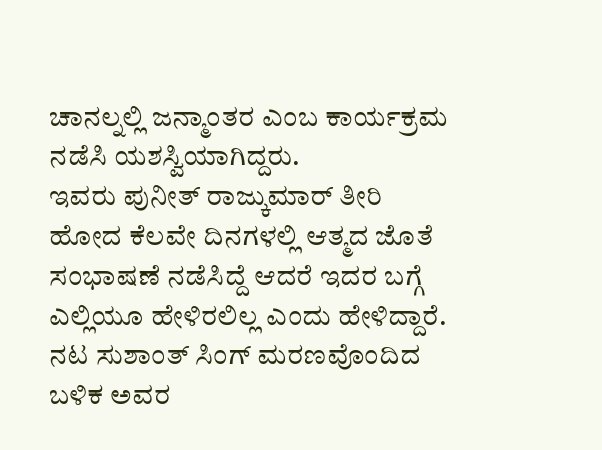ಚಾನಲ್ನಲ್ಲಿ ಜನ್ಮಾಂತರ ಎಂಬ ಕಾರ್ಯಕ್ರಮ ನಡೆಸಿ ಯಶಸ್ವಿಯಾಗಿದ್ದರು.
ಇವರು ಪುನೀತ್ ರಾಜ್ಕುಮಾರ್ ತೀರಿ ಹೋದ ಕೆಲವೇ ದಿನಗಳಲ್ಲಿ ಆತ್ಮದ ಜೊತೆ ಸಂಭಾಷಣೆ ನಡೆಸಿದ್ದೆ ಆದರೆ ಇದರ ಬಗ್ಗೆ ಎಲ್ಲಿಯೂ ಹೇಳಿರಲಿಲ್ಲ ಎಂದು ಹೇಳಿದ್ದಾರೆ. ನಟ ಸುಶಾಂತ್ ಸಿಂಗ್ ಮರಣವೊಂದಿದ ಬಳಿಕ ಅವರ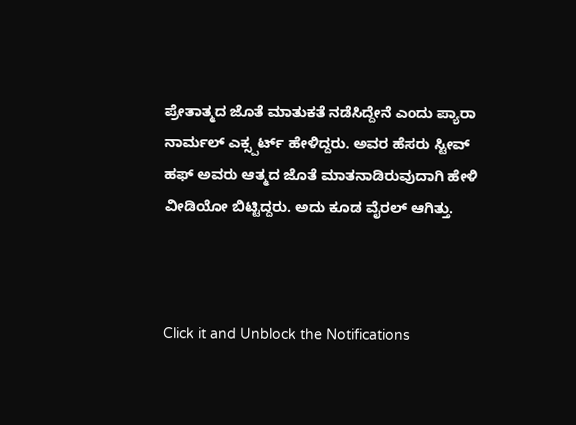ಪ್ರೇತಾತ್ಮದ ಜೊತೆ ಮಾತುಕತೆ ನಡೆಸಿದ್ದೇನೆ ಎಂದು ಪ್ಯಾರಾ ನಾರ್ಮಲ್ ಎಕ್ಸ್ಪರ್ಟ್ ಹೇಳಿದ್ದರು. ಅವರ ಹೆಸರು ಸ್ಟೀವ್ ಹಫ್ ಅವರು ಆತ್ಮದ ಜೊತೆ ಮಾತನಾಡಿರುವುದಾಗಿ ಹೇಳಿ ವೀಡಿಯೋ ಬಿಟ್ಟಿದ್ದರು. ಅದು ಕೂಡ ವೈರಲ್ ಆಗಿತ್ತು.



Click it and Unblock the Notifications